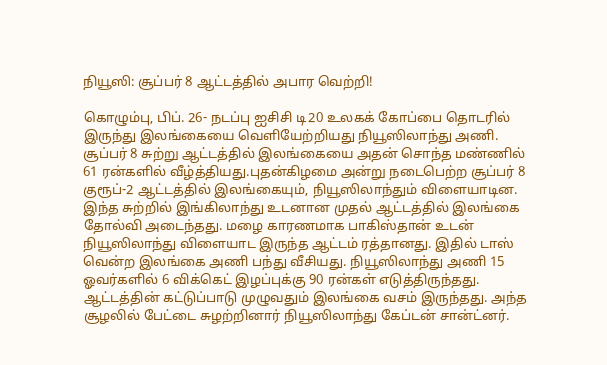நியூஸி: சூப்பர் 8 ஆட்டத்தில் அபார வெற்றி!

கொழும்பு, பிப். 26- நடப்பு ஐசிசி டி20 உலகக் கோப்பை தொடரில் இருந்து இலங்கையை வெளியேற்றியது நியூஸிலாந்து அணி. சூப்பர் 8 சுற்று ஆட்டத்தில் இலங்கையை அதன் சொந்த மண்ணில் 61 ரன்களில் வீழ்த்தியது.புதன்கிழமை அன்று நடைபெற்ற சூப்பர் 8 குரூப்-2 ஆட்டத்தில் இலங்கையும், நியூஸிலாந்தும் விளையாடின. இந்த சுற்றில் இங்கிலாந்து உடனான முதல் ஆட்டத்தில் இலங்கை தோல்வி அடைந்தது. மழை காரணமாக பாகிஸ்தான் உடன் நியூஸிலாந்து விளையாட இருந்த ஆட்டம் ரத்தானது. இதில் டாஸ் வென்ற இலங்கை அணி பந்து வீசியது. நியூஸிலாந்து அணி 15 ஓவர்களில் 6 விக்கெட் இழப்புக்கு 90 ரன்கள் எடுத்திருந்தது. ஆட்டத்தின் கட்டுப்பாடு முழுவதும் இலங்கை வசம் இருந்தது. அந்த சூழலில் பேட்டை சுழற்றினார் நியூஸிலாந்து கேப்டன் சான்ட்னர்.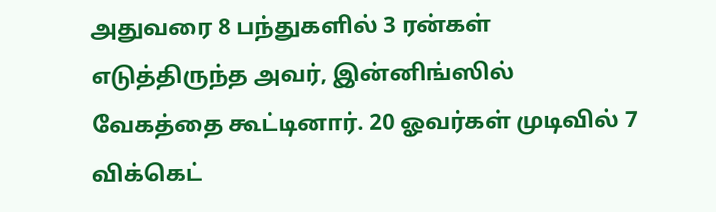அதுவரை 8 பந்துகளில் 3 ரன்கள் எடுத்திருந்த அவர், இன்னிங்ஸில் வேகத்தை கூட்டினார். 20 ஓவர்கள் முடிவில் 7 விக்கெட்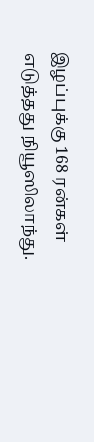இழப்புக்கு 168 ரன்கள் எடுத்தது நியூஸிலாந்து.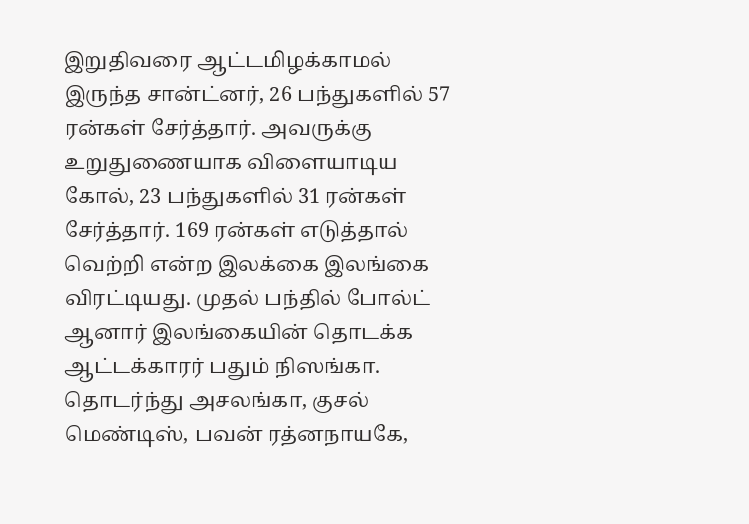இறுதிவரை ஆட்டமிழக்காமல் இருந்த சான்ட்னர், 26 பந்துகளில் 57 ரன்கள் சேர்த்தார். அவருக்கு உறுதுணையாக விளையாடிய கோல், 23 பந்துகளில் 31 ரன்கள் சேர்த்தார். 169 ரன்கள் எடுத்தால் வெற்றி என்ற இலக்கை இலங்கை விரட்டியது. முதல் பந்தில் போல்ட் ஆனார் இலங்கையின் தொடக்க ஆட்டக்காரர் பதும் நிஸங்கா. தொடர்ந்து அசலங்கா, குசல் மெண்டிஸ், பவன் ரத்னநாயகே,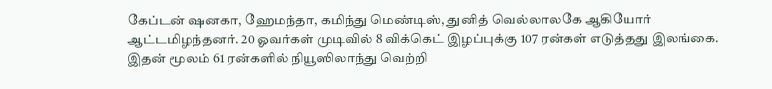கேப்டன் ஷனகா, ஹேமந்தா, கமிந்து மெண்டிஸ், துனித் வெல்லாலகே ஆகியோர் ஆட்டமிழந்தனர். 20 ஓவர்கள் முடிவில் 8 விக்கெட் இழப்புக்கு 107 ரன்கள் எடுத்தது இலங்கை. இதன் மூலம் 61 ரன்களில் நியூஸிலாந்து வெற்றி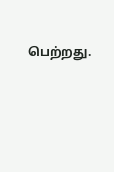பெற்றது.